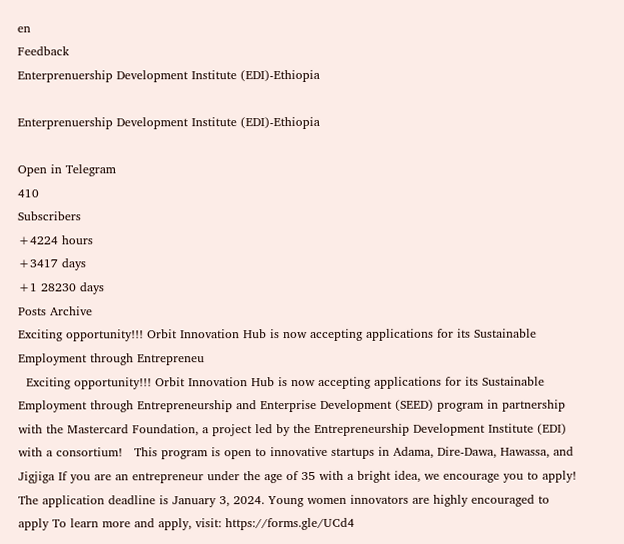en
Feedback
Enterprenuership Development Institute (EDI)-Ethiopia

Enterprenuership Development Institute (EDI)-Ethiopia

Open in Telegram
410
Subscribers
+4224 hours
+3417 days
+1 28230 days
Posts Archive
Exciting opportunity!!! Orbit Innovation Hub is now accepting applications for its Sustainable Employment through Entrepreneu
  Exciting opportunity!!! Orbit Innovation Hub is now accepting applications for its Sustainable Employment through Entrepreneurship and Enterprise Development (SEED) program in partnership with the Mastercard Foundation, a project led by the Entrepreneurship Development Institute (EDI) with a consortium!   This program is open to innovative startups in Adama, Dire-Dawa, Hawassa, and Jigjiga If you are an entrepreneur under the age of 35 with a bright idea, we encourage you to apply! The application deadline is January 3, 2024. Young women innovators are highly encouraged to apply To learn more and apply, visit: https://forms.gle/UCd4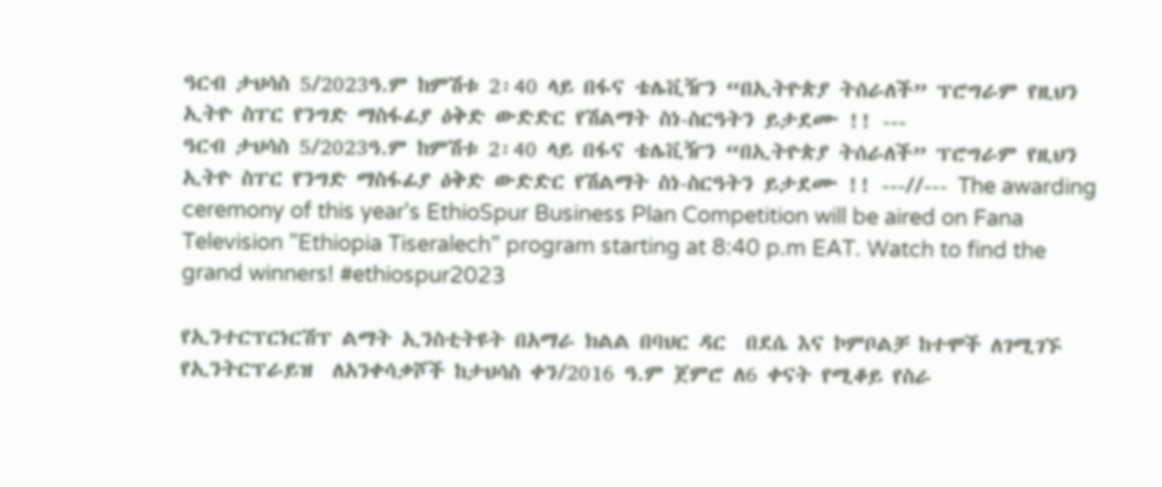ዓርብ ታህሳስ 5/2023ዓ.ም ከምሽቱ 2፡40 ላይ በፋና ቴሌቪዥን “በኢትዮጵያ ትሰራለች” ፕሮግራም የዚህን ኢትዮ ስፐር የንግድ ማስፋፊያ ዕቅድ ውድድር የሽልማት ስነ-ስርዓትን ይታደሙ !! ---
ዓርብ ታህሳስ 5/2023ዓ.ም ከምሽቱ 2፡40 ላይ በፋና ቴሌቪዥን “በኢትዮጵያ ትሰራለች” ፕሮግራም የዚህን ኢትዮ ስፐር የንግድ ማስፋፊያ ዕቅድ ውድድር የሽልማት ስነ-ስርዓትን ይታደሙ !! ---//--- The awarding ceremony of this year's EthioSpur Business Plan Competition will be aired on Fana Television "Ethiopia Tiseralech" program starting at 8:40 p.m EAT. Watch to find the grand winners! #ethiospur2023

የኢንተርፕርነርሽፕ ልማት ኢንስቲትዩት በአማራ ክልል በባህር ዳር  በደሴ እና ኮምቦልቻ ከተሞች ለገሚገኙ የኢንትርፕራይዝ  ለአንቀሳቃሾች ከታህሳስ ቀን/2016 ዓ.ም ጀምሮ ለ6 ቀናት የሚቆይ የስራ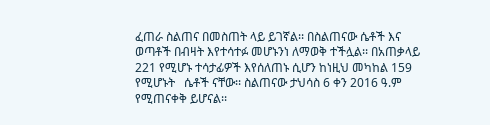ፈጠራ ስልጠና በመስጠት ላይ ይገኛል፡፡ በስልጠናው ሴቶች እና ወጣቶች በብዛት እየተሳተፉ መሆኑንነ ለማወቅ ተችሏል፡፡ በአጠቃላይ 221 የሚሆኑ ተሳታፊዎች እየሰለጠኑ ሲሆን ከነዚህ መካከል 159 የሚሆኑት   ሴቶች ናቸው፡፡ ስልጠናው ታህሳስ 6 ቀን 2016 ዓ.ም የሚጠናቀቅ ይሆናል፡፡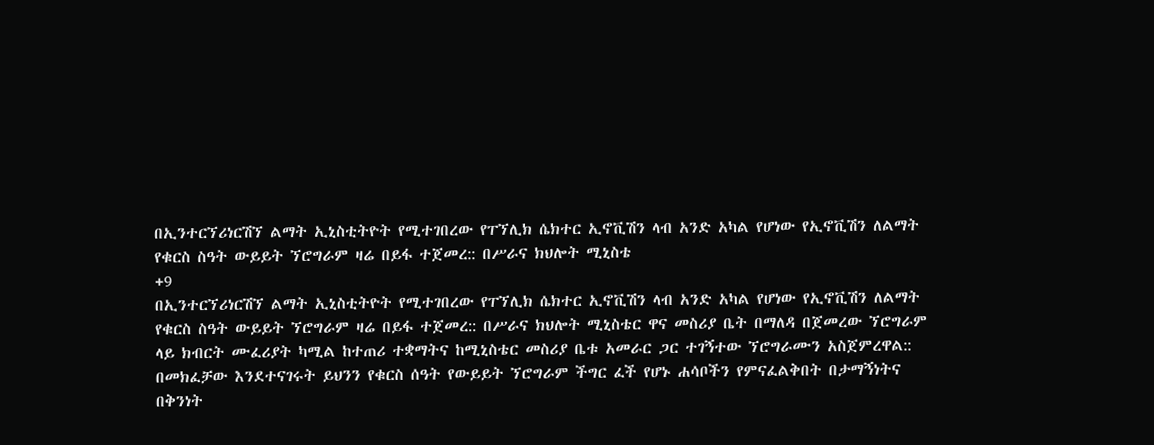በኢንተርኘሪነርሽኘ ልማት ኢኒስቲትዮት የሚተገበረው የፐኘሊክ ሴክተር ኢኖቪሽን ላብ አንድ አካል የሆነው የኢኖቪሽን ለልማት የቁርስ ስዓት ውይይት ኘሮግራም ዛሬ በይፋ ተጀመረ:: በሥራና ክህሎት ሚኒስቴ
+9
በኢንተርኘሪነርሽኘ ልማት ኢኒስቲትዮት የሚተገበረው የፐኘሊክ ሴክተር ኢኖቪሽን ላብ አንድ አካል የሆነው የኢኖቪሽን ለልማት የቁርስ ስዓት ውይይት ኘሮግራም ዛሬ በይፋ ተጀመረ:: በሥራና ክህሎት ሚኒስቴር ዋና መስሪያ ቤት በማለዳ በጀመረው ኘሮግራም ላይ ክብርት ሙፈሪያት ካሚል ከተጠሪ ተቋማትና ከሚኒስቴር መስሪያ ቤቱ አመራር ጋር ተገኝተው ኘሮግራሙን አስጀምረዋል:: በመክፈቻው እንደተናገሩት ይህንን የቁርስ ሰዓት የውይይት ኘሮግራም ችግር ፈች የሆኑ ሐሳቦችን የምናፈልቅበት በታማኝነትና በቅንነት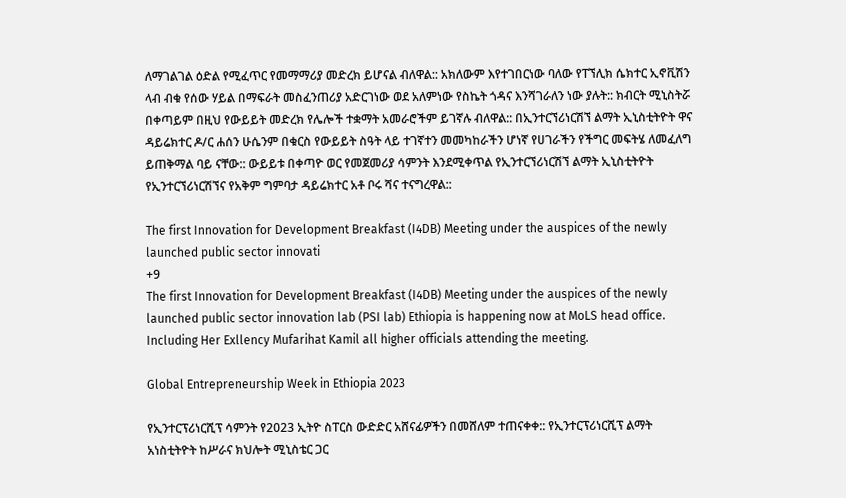ለማገልገል ዕድል የሚፈጥር የመማማሪያ መድረክ ይሆናል ብለዋል:: አክለውም እየተገበርነው ባለው የፐኘሊክ ሴክተር ኢኖቪሽን ላብ ብቁ የሰው ሃይል በማፍራት መስፈንጠሪያ አድርገነው ወደ አለምነው የስኬት ጎዳና እንሻገራለን ነው ያሉት:: ክብርት ሚኒስትሯ በቀጣይም በዚህ የውይይት መድረክ የሌሎች ተቋማት አመራሮችም ይገኛሉ ብለዋል:: በኢንተርኘሪነርሽኘ ልማት ኢኒስቲትዮት ዋና ዳይሬክተር ዶ/ር ሐሰን ሁሴንም በቁርስ የውይይት ስዓት ላይ ተገኛተን መመካከራችን ሆነኛ የሀገራችን የችግር መፍትሄ ለመፈለግ ይጠቅማል ባይ ናቸው:: ውይይቱ በቀጣዮ ወር የመጀመሪያ ሳምንት እንደሚቀጥል የኢንተርኘሪነርሽኘ ልማት ኢኒስቲትዮት የኢንተርኘሪነርሽኘና የአቅም ግምባታ ዳይሬክተር አቶ ቦሩ ሻና ተናግረዋል::

The first Innovation for Development Breakfast (I4DB) Meeting under the auspices of the newly launched public sector innovati
+9
The first Innovation for Development Breakfast (I4DB) Meeting under the auspices of the newly launched public sector innovation lab (PSI lab) Ethiopia is happening now at MoLS head office. Including Her Exllency Mufarihat Kamil all higher officials attending the meeting.

Global Entrepreneurship Week in Ethiopia 2023

የኢንተርፕሪነርሺፕ ሳምንት የ2023 ኢትዮ ስፐርስ ውድድር አሸናፊዎችን በመሸለም ተጠናቀቀ:: የኢንተርፕሪነርሺፕ ልማት አነስቲትዮት ከሥራና ክህሎት ሚኒስቴር ጋር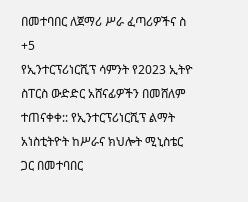በመተባበር ለጀማሪ ሥራ ፈጣሪዎችና ስ
+5
የኢንተርፕሪነርሺፕ ሳምንት የ2023 ኢትዮ ስፐርስ ውድድር አሸናፊዎችን በመሸለም ተጠናቀቀ:: የኢንተርፕሪነርሺፕ ልማት አነስቲትዮት ከሥራና ክህሎት ሚኒስቴር ጋር በመተባበር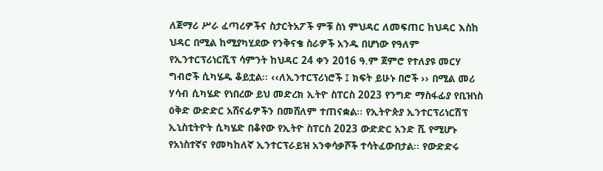ለጀማሪ ሥራ ፈጣሪዎችና ስታርትአፖች ምቹ ስነ ምህዳር ለመፍጠር ከህዳር እስከ ህዳር በሚል ከሚያካሂደው የንቅናቄ ስራዎች አንዱ በሆነው የዓለም የኢንተርፕሪነርሺፕ ሳምንት ከህዳር 24 ቀን 2016 ዓ.ም ጀምሮ የተለያዩ መርሃ ግብሮች ሲካሄዱ ቆይቷል፡፡ ‹‹ለኢንተርፕሪነሮች ፤ ክፍት ይሁኑ በሮች ›› በሚል መሪ ሃሳብ ሲካሄድ የነበረው ይህ መድረክ ኢትዮ ስፐርስ 2023 የንግድ ማስፋፊያ የቢዝነስ ዕቅድ ውድድር አሸናፊዎችን በመሸለም ተጠናቋል፡፡ የኢትዮጵያ ኢንተርፕሪነርሽፕ ኢኒስቲትዮት ሲካሄድ በቆየው የኢትዮ ስፐርስ 2023 ውድድር አንድ ሺ የሚሆኑ የአነስተኛና የመካከለኛ ኢንተርፕራይዝ አንቀሳቃሾች ተሳትፈውበታል፡፡ የውድድሩ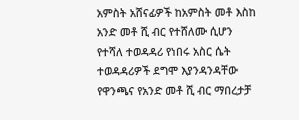አምስት አሸናፊዎች ከአምስት መቶ እስከ አንድ መቶ ሺ ብር የተሸለሙ ሲሆን የተሻለ ተወዳዳሪ የነበሩ አስር ሴት ተወዳዳሪዎች ደግሞ እያንዳንዳቸው የዋንጫና የአንድ መቶ ሺ ብር ማበረታቻ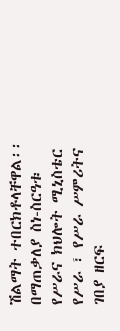ሽልማት ተበርክቶላቸዋል፡፡ በማጠቃለያ ስነ-ስርዓቱ የሥራና ክህሎት ሚኒስቴር የሥራ ፣ የሥራ ሥምሪትና ገበያ ዘርፍ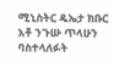ሚኒስትር ዴኤታ ክቡር አቶ ንጉሡ ጥላሁን ባስተላለፉት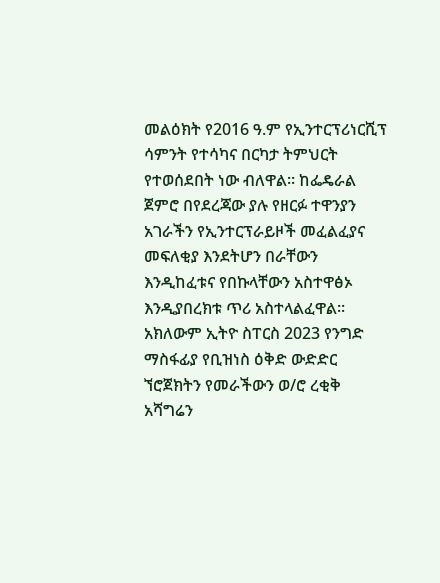መልዕክት የ2016 ዓ.ም የኢንተርፕሪነርሺፕ ሳምንት የተሳካና በርካታ ትምህርት የተወሰደበት ነው ብለዋል፡፡ ከፌዴራል ጀምሮ በየደረጃው ያሉ የዘርፉ ተዋንያን አገራችን የኢንተርፕራይዞች መፈልፈያና መፍለቂያ እንደትሆን በራቸውን እንዲከፈቱና የበኩላቸውን አስተዋፅኦ እንዲያበረክቱ ጥሪ አስተላልፈዋል፡፡ አክለውም ኢትዮ ስፐርስ 2023 የንግድ ማስፋፊያ የቢዝነስ ዕቅድ ውድድር ኘሮጀክትን የመራችውን ወ/ሮ ረቂቅ አሻግሬን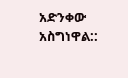አድንቀው አስግነዋል::